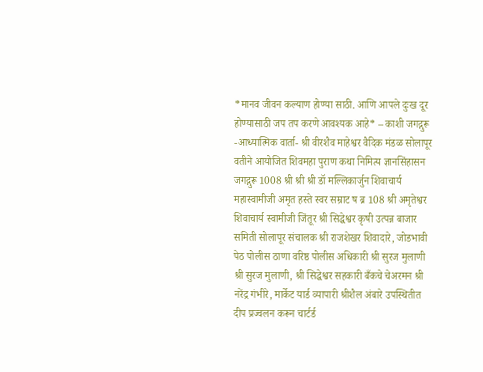*मानव जीवन कल्याण होण्या साठी. आणि आपले दुःख दूर होण्यासाठी जप तप करणे आवश्यक आहे* – काशी जगद्गुरू
-आध्यात्मिक वार्ता- श्री वीरशैव माहेश्वर वैदिक मंडळ सोलापूर वतीने आयोजित शिवमहा पुराण कथा निमित्य ज्ञानसिंहासन जगद्गुरू 1008 श्री श्री श्री डॉ मल्लिकार्जुन शिवाचार्य महास्वामीजी अमृत हस्ते स्वर सम्राट ष ब्र 108 श्री अमृतेश्वर शिवाचार्य स्वामीजी जिंतूर श्री सिद्धेश्वर कृषी उत्पन्न बाजार समिती सोलापूर संचालक श्री राजशेखर शिवादारे, जोडभावी पेठ पोलीस ठाणा वरिष्ठ पोलीस अधिकारी श्री सुरज मुलाणी श्री सुरज मुलाणी, श्री सिद्धेश्वर सहकारी बँकचे चेअरमन श्री नरेंद्र गंभीरे, मार्केट यार्ड व्यापारी श्रीशैल अंबारे उपस्थितीत दीप प्रज्वलन करून चार्टर्ड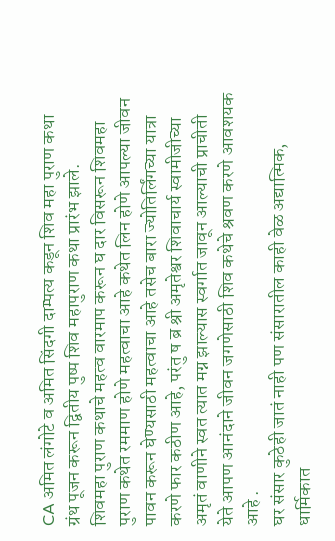CA अमित लंगोटे व अमित सिंदगी दाम्पत्य कडून शिव महा पुराण कथा ग्रंथ पूजन करून द्वितीय पुष्प शिव महापुराण कथा प्रारंभ झाले.
शिवमहा पुराण कथाचे महत्व वारमाप करून घ दार विसरून शिवमहा पुराण कथेत रममाण होणे महत्वाचा आहे कथेत लिन होणे आपल्या जीवन पावन करून घेण्यसाठी महत्वाचा आहे तसेच बारा ज्योतिर्लिंगच्या यात्रा करणे फार कठीण आहे, परंतु ष ब्र श्री अमृतेश्वर शिवाचार्य स्वामीजीच्या अमृतं वाणीने स्वत त्यात मग्न झाल्यास स्वर्गात जावून आल्याची प्राचीती येते आपण आनंदाने जीवन जगणेसाठी शिव कथेचे श्रवण करणे आवशयक आहे .
घर संसार कुठेही जातं नाही पण संसारातील काही वेळ अद्यात्मिक, धार्मिकात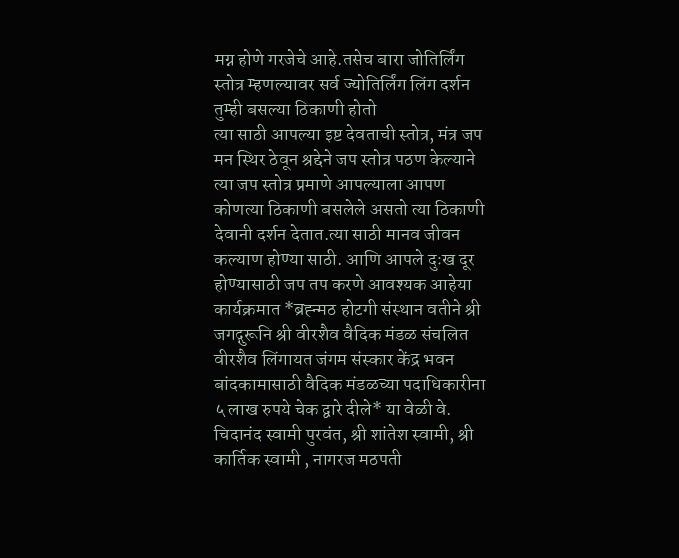मग्न होणे गरजेचे आहे.तसेच बारा जोतिर्लिंग स्तोत्र म्हणल्यावर सर्व ज्योतिर्लिंग लिंग दर्शन तुम्ही बसल्या ठिकाणी होतो
त्या साठी आपल्या इष्ट देवताची स्तोत्र, मंत्र जप मन स्थिर ठेवून श्रद्देने जप स्तोत्र पठण केल्याने त्या जप स्तोत्र प्रमाणे आपल्याला आपण कोणत्या ठिकाणी बसलेले असतो त्या ठिकाणी देवानी दर्शन देतात.त्या साठी मानव जीवन कल्याण होण्या साठी. आणि आपले दुःख दूर होण्यासाठी जप तप करणे आवश्यक आहेया कार्यक्रमात *ब्रह्न्मठ होटगी संस्थान वतीने श्री जगद्गुरूनि श्री वीरशैव वैदिक मंडळ संचलित वीरशैव लिंगायत जंगम संस्कार केंद्र भवन बांदकामासाठी वैदिक मंडळच्या पदाधिकारीना ५ लाख रुपये चेक द्वारे दीले* या वेळी वे. चिदानंद स्वामी पुरवंत, श्री शांतेश स्वामी, श्री कार्तिक स्वामी , नागरज मठपती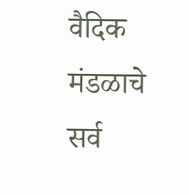वैदिक मंडळाचे सर्व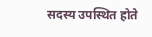सदस्य उपस्थित होते